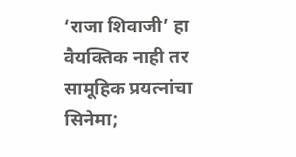‘राजा शिवाजी’ हा वैयक्तिक नाही तर सामूहिक प्रयत्नांचा सिनेमा;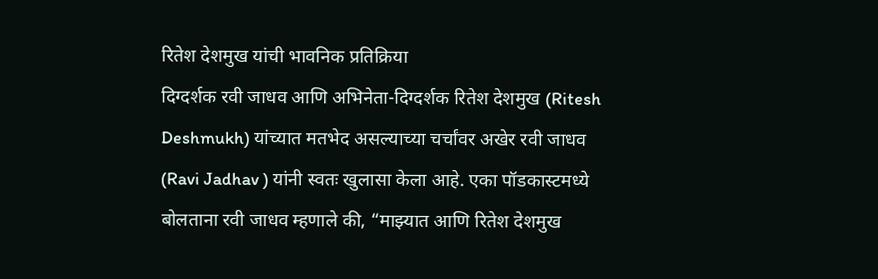रितेश देशमुख यांची भावनिक प्रतिक्रिया
दिग्दर्शक रवी जाधव आणि अभिनेता-दिग्दर्शक रितेश देशमुख (Ritesh Deshmukh) यांच्यात मतभेद असल्याच्या चर्चांवर अखेर रवी जाधव (Ravi Jadhav ) यांनी स्वतः खुलासा केला आहे. एका पॉडकास्टमध्ये बोलताना रवी जाधव म्हणाले की, “माझ्यात आणि रितेश देशमुख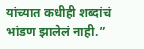यांच्यात कधीही शब्दांचं भांडण झालेलं नाही.”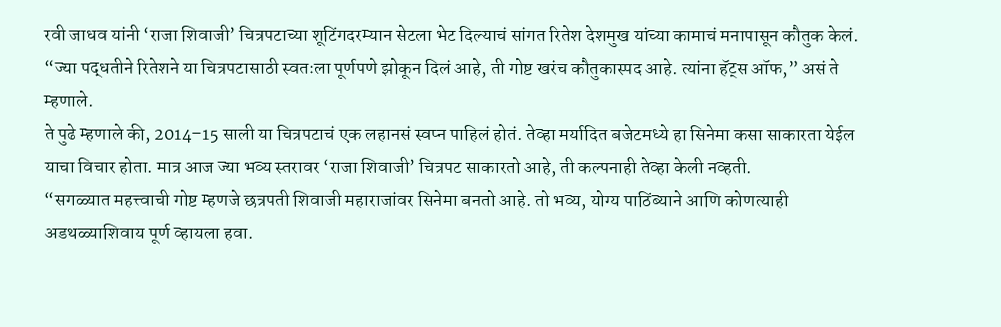रवी जाधव यांनी ‘राजा शिवाजी’ चित्रपटाच्या शूटिंगदरम्यान सेटला भेट दिल्याचं सांगत रितेश देशमुख यांच्या कामाचं मनापासून कौतुक केलं. “ज्या पद्धतीने रितेशने या चित्रपटासाठी स्वतःला पूर्णपणे झोकून दिलं आहे, ती गोष्ट खरंच कौतुकास्पद आहे. त्यांना हॅट्स ऑफ,” असं ते म्हणाले.
ते पुढे म्हणाले की, 2014–15 साली या चित्रपटाचं एक लहानसं स्वप्न पाहिलं होतं. तेव्हा मर्यादित बजेटमध्ये हा सिनेमा कसा साकारता येईल याचा विचार होता. मात्र आज ज्या भव्य स्तरावर ‘राजा शिवाजी’ चित्रपट साकारतो आहे, ती कल्पनाही तेव्हा केली नव्हती.
“सगळ्यात महत्त्वाची गोष्ट म्हणजे छत्रपती शिवाजी महाराजांवर सिनेमा बनतो आहे. तो भव्य, योग्य पाठिंब्याने आणि कोणत्याही अडथळ्याशिवाय पूर्ण व्हायला हवा.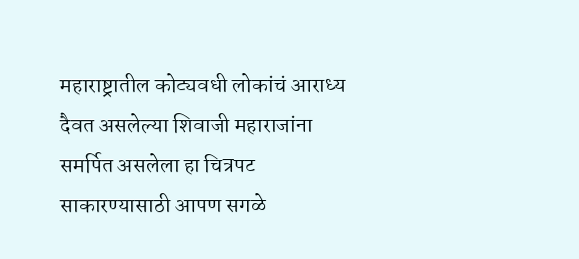महाराष्ट्रातील कोट्यवधी लोकांचं आराध्य दैवत असलेल्या शिवाजी महाराजांना समर्पित असलेला हा चित्रपट साकारण्यासाठी आपण सगळे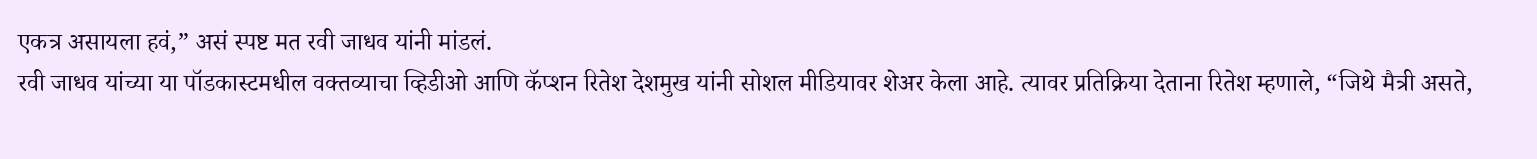एकत्र असायला हवं,” असं स्पष्ट मत रवी जाधव यांनी मांडलं.
रवी जाधव यांच्या या पॉडकास्टमधील वक्तव्याचा व्हिडीओ आणि कॅप्शन रितेश देशमुख यांनी सोशल मीडियावर शेअर केला आहे. त्यावर प्रतिक्रिया देताना रितेश म्हणाले, “जिथे मैत्री असते,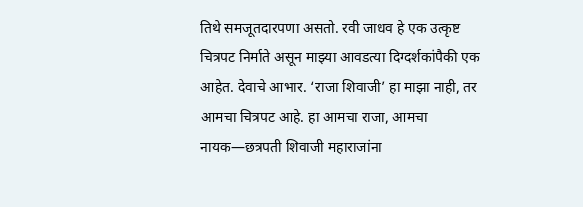तिथे समजूतदारपणा असतो. रवी जाधव हे एक उत्कृष्ट चित्रपट निर्माते असून माझ्या आवडत्या दिग्दर्शकांपैकी एक आहेत. देवाचे आभार. ‘राजा शिवाजी’ हा माझा नाही, तर आमचा चित्रपट आहे. हा आमचा राजा, आमचा नायक—छत्रपती शिवाजी महाराजांना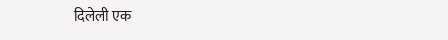दिलेली एक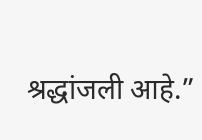श्रद्धांजली आहे.”